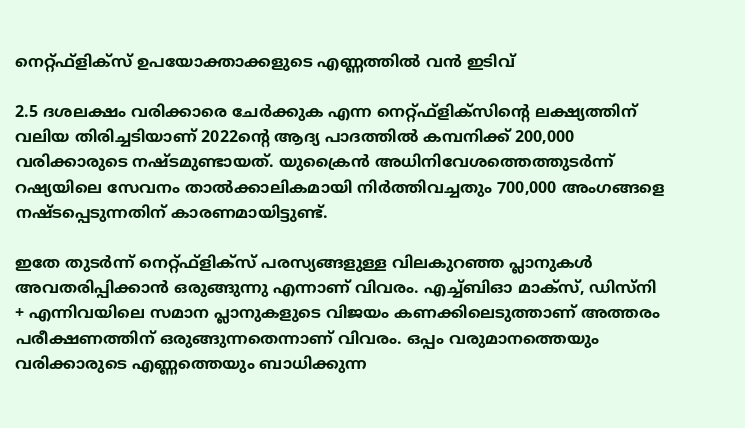നെറ്റ്ഫ്‌ളിക്‌സ് ഉപയോക്താക്കളുടെ എണ്ണത്തില്‍ വന്‍ ഇടിവ്‌

2.5 ദശലക്ഷം വരിക്കാരെ ചേര്‍ക്കുക എന്ന നെറ്റ്ഫ്‌ളിക്‌സിന്റെ ലക്ഷ്യത്തിന് വലിയ തിരിച്ചടിയാണ് 2022ന്റെ ആദ്യ പാദത്തില്‍ കമ്പനിക്ക് 200,000 വരിക്കാരുടെ നഷ്ടമുണ്ടായത്. യുക്രൈന്‍ അധിനിവേശത്തെത്തുടര്‍ന്ന് റഷ്യയിലെ സേവനം താല്‍ക്കാലികമായി നിര്‍ത്തിവച്ചതും 700,000 അംഗങ്ങളെ നഷ്ടപ്പെടുന്നതിന് കാരണമായിട്ടുണ്ട്.

ഇതേ തുടര്‍ന്ന് നെറ്റ്ഫ്‌ളിക്‌സ് പരസ്യങ്ങളുള്ള വിലകുറഞ്ഞ പ്ലാനുകള്‍ അവതരിപ്പിക്കാന്‍ ഒരുങ്ങുന്നു എന്നാണ് വിവരം. എച്ച്ബിഓ മാക്സ്, ഡിസ്നി + എന്നിവയിലെ സമാന പ്ലാനുകളുടെ വിജയം കണക്കിലെടുത്താണ് അത്തരം പരീക്ഷണത്തിന് ഒരുങ്ങുന്നതെന്നാണ് വിവരം. ഒപ്പം വരുമാനത്തെയും വരിക്കാരുടെ എണ്ണത്തെയും ബാധിക്കുന്ന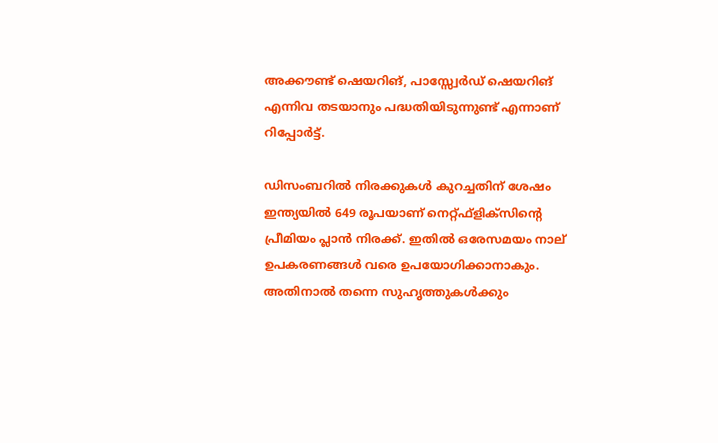അക്കൗണ്ട് ഷെയറിങ്, പാസ്സ്വേര്‍ഡ് ഷെയറിങ് എന്നിവ തടയാനും പദ്ധതിയിടുന്നുണ്ട് എന്നാണ് റിപ്പോര്‍ട്ട്.

ഡിസംബറില്‍ നിരക്കുകള്‍ കുറച്ചതിന് ശേഷം ഇന്ത്യയില്‍ 649 രൂപയാണ് നെറ്റ്ഫ്‌ളിക്‌സിന്റെ പ്രീമിയം പ്ലാന്‍ നിരക്ക്. ഇതില്‍ ഒരേസമയം നാല് ഉപകരണങ്ങള്‍ വരെ ഉപയോഗിക്കാനാകും. അതിനാല്‍ തന്നെ സുഹൃത്തുകള്‍ക്കും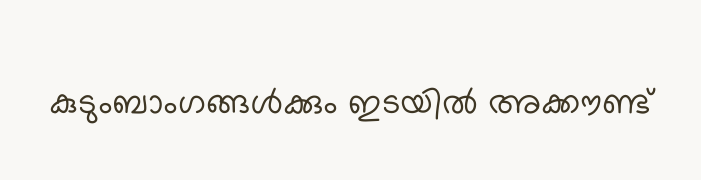കുടുംബാംഗങ്ങള്‍ക്കും ഇടയില്‍ അക്കൗണ്ട്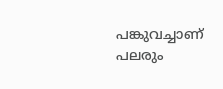പങ്കുവച്ചാണ് പലരും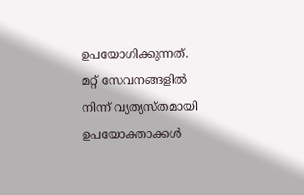ഉപയോഗിക്കുന്നത്. മറ്റ് സേവനങ്ങളില്‍ നിന്ന് വ്യത്യസ്തമായി ഉപയോക്താക്കള്‍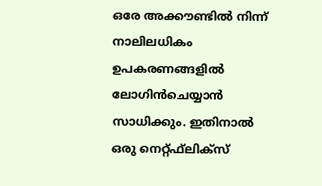ഒരേ അക്കൗണ്ടില്‍ നിന്ന് നാലിലധികം ഉപകരണങ്ങളില്‍ ലോഗിന്‍ചെയ്യാന്‍ സാധിക്കും. ഇതിനാല്‍ ഒരു നെറ്റ്ഫ്‌ലിക്‌സ്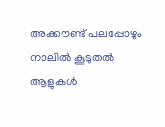അക്കൗണ്ട് പലപ്പോഴും നാലില്‍ കൂടുതല്‍ ആളുകള്‍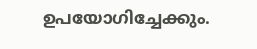ഉപയോഗിച്ചേക്കും.